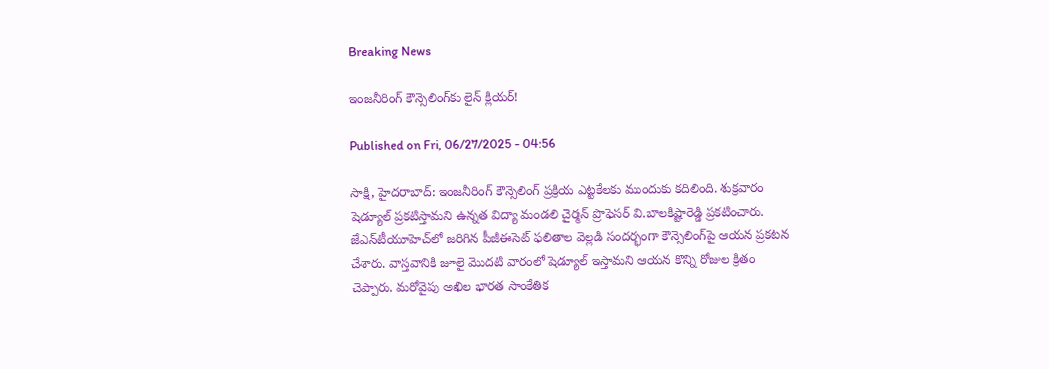Breaking News

ఇంజనీరింగ్‌ కౌన్సెలింగ్‌కు లైన్‌ క్లియర్‌!

Published on Fri, 06/27/2025 - 04:56

సాక్షి, హైదరాబాద్‌: ఇంజనీరింగ్‌ కౌన్సెలింగ్‌ ప్రక్రియ ఎట్టకేలకు ముందుకు కదిలింది. శుక్రవారం షెడ్యూల్‌ ప్రకటిస్తామని ఉన్నత విద్యా మండలి చైర్మన్‌ ప్రొఫెసర్‌ వి.బాలకిష్టారెడ్డి ప్రకటించారు. జేఎన్‌టీయూహెచ్‌లో జరిగిన పీజీఈసెట్‌ ఫలితాల వెల్లడి సందర్భంగా కౌన్సెలింగ్‌పై ఆయన ప్రకటన చేశారు. వాస్తవానికి జూలై మొదటి వారంలో షెడ్యూల్‌ ఇస్తామని ఆయన కొన్ని రోజుల క్రితం చెప్పారు. మరోవైపు అఖిల భారత సాంకేతిక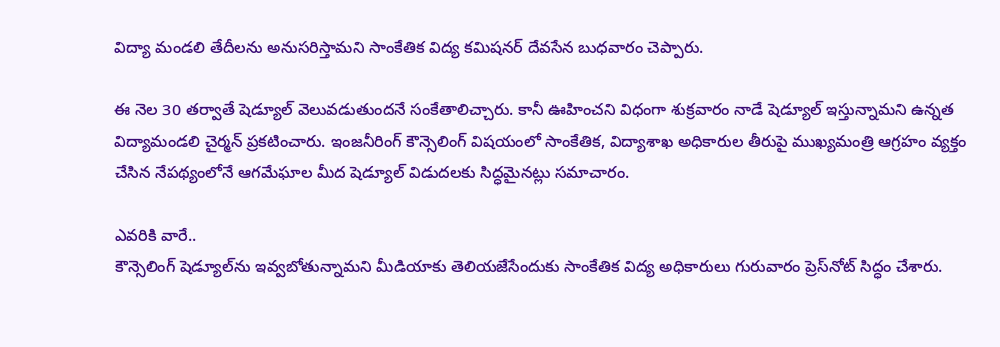విద్యా మండలి తేదీలను అనుసరిస్తామని సాంకేతిక విద్య కమిషనర్‌ దేవసేన బుధవారం చెప్పారు.

ఈ నెల 30 తర్వాతే షెడ్యూల్‌ వెలువడుతుందనే సంకేతాలిచ్చారు. కానీ ఊహించని విధంగా శుక్రవారం నాడే షెడ్యూల్‌ ఇస్తున్నామని ఉన్నత విద్యామండలి చైర్మన్‌ ప్రకటించారు. ఇంజనీరింగ్‌ కౌన్సెలింగ్‌ విషయంలో సాంకేతిక, విద్యాశాఖ అధికారుల తీరుపై ముఖ్యమంత్రి ఆగ్రహం వ్యక్తం చేసిన నేపథ్యంలోనే ఆగమేఘాల మీద షెడ్యూల్‌ విడుదలకు సిద్ధమైనట్లు సమాచారం.

ఎవరికి వారే..
కౌన్సెలింగ్‌ షెడ్యూల్‌ను ఇవ్వబోతున్నామని మీడియాకు తెలియజేసేందుకు సాంకేతిక విద్య అధికారులు గురువారం ప్రెస్‌నోట్‌ సిద్ధం చేశారు.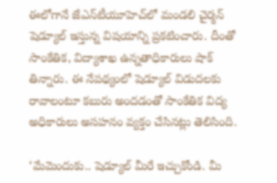ఈలోగానే జేఎన్‌టీయూహెచ్‌లో మండలి చైర్మన్‌ షెడ్యూల్‌ ఇస్తున్న విషయాన్ని ప్రకటించారు. దీంతో సాంకేతిక, విద్యాశాఖ ఉన్నతాధికారులు షాక్‌ తిన్నారు. ఈ నేపథ్యంలో షెడ్యూల్‌ విడుదలకు రావాలంటూ కబురు అందడంతో సాంకేతిక విద్య అధికారులు అసహనం వ్యక్తం చేసినట్లు తెలిసింది.

‘మేమెందుకు.. షెడ్యూల్‌ మీరే ఇచ్చుకోండి. మీ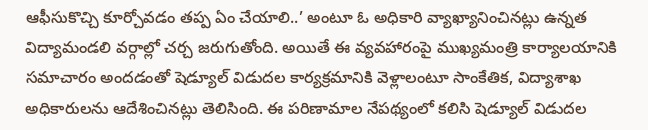ఆఫీసుకొచ్చి కూర్చోవడం తప్ప ఏం చేయాలి..’ అంటూ ఓ అధికారి వ్యాఖ్యానించినట్లు ఉన్నత విద్యామండలి వర్గాల్లో చర్చ జరుగుతోంది. అయితే ఈ వ్యవహారంపై ముఖ్యమంత్రి కార్యాలయానికి సమాచారం అందడంతో షెడ్యూల్‌ విడుదల కార్యక్రమానికి వెళ్లాలంటూ సాంకేతిక, విద్యాశాఖ అధికారులను ఆదేశించినట్లు తెలిసింది. ఈ పరిణామాల నేపథ్యంలో కలిసి షెడ్యూల్‌ విడుదల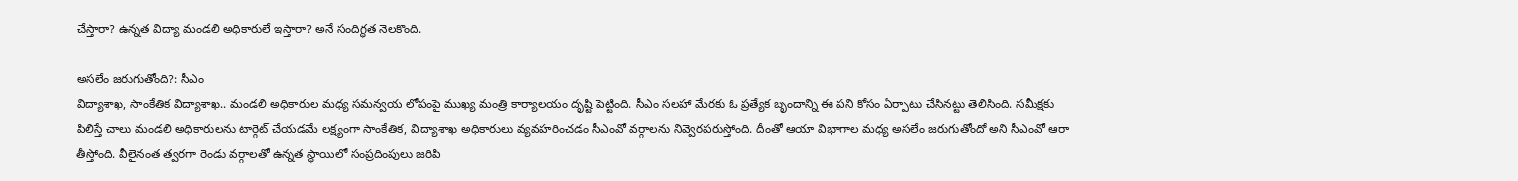చేస్తారా? ఉన్నత విద్యా మండలి అధికారులే ఇస్తారా? అనే సందిగ్ధత నెలకొంది.

అసలేం జరుగుతోంది?: సీఎం
విద్యాశాఖ, సాంకేతిక విద్యాశాఖ.. మండలి అధికారుల మధ్య సమన్వయ లోపంపై ముఖ్య మంత్రి కార్యాలయం దృష్టి పెట్టింది. సీఎం సలహా మేరకు ఓ ప్రత్యేక బృందాన్ని ఈ పని కోసం ఏర్పాటు చేసినట్టు తెలిసింది. సమీక్షకు పిలిస్తే చాలు మండలి అధికారులను టార్గెట్‌ చేయడమే లక్ష్యంగా సాంకేతిక, విద్యాశాఖ అధికారులు వ్యవహరించడం సీఎంవో వర్గాలను నివ్వెరపరుస్తోంది. దీంతో ఆయా విభాగాల మధ్య అసలేం జరుగుతోందో అని సీఎంవో ఆరా తీస్తోంది. వీలైనంత త్వరగా రెండు వర్గాలతో ఉన్నత స్థాయిలో సంప్రదింపులు జరిపి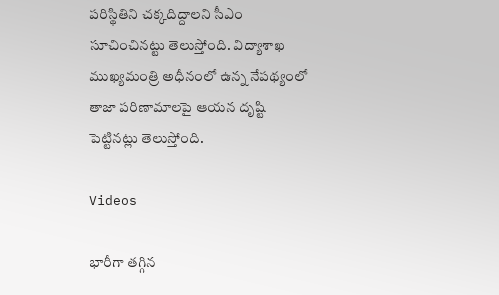పరిస్థితిని చక్కదిద్దాలని సీఎం సూచించినట్టు తెలుస్తోంది. విద్యాశాఖ ముఖ్యమంత్రి అధీనంలో ఉన్న నేపథ్యంలో తాజా పరిణామాలపై ఆయన దృష్టి పెట్టినట్లు తెలుస్తోంది.

Videos

భారీగా తగ్గిన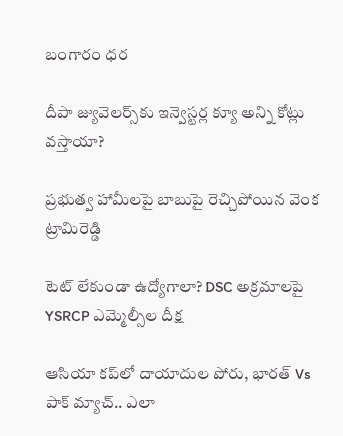బంగారం ధర

దీపా జ్యువెల‌ర్స్‌కు ఇన్వెస్ట‌ర్ల క్యూ అన్ని కోట్లు వ‌స్తాయా?

ప్రభుత్వ హామీలపై బాబుపై రెచ్చిపోయిన వెంక ట్రామిరెడ్డి

టెట్ లేకుండా ఉద్యోగాలా? DSC అక్రమాలపై YSRCP ఎమ్మెల్సీల దీక్ష

ఆసియా కప్‌లో దాయాదుల పోరు, భారత్ Vs పాక్ మ్యాచ్.. ఎలా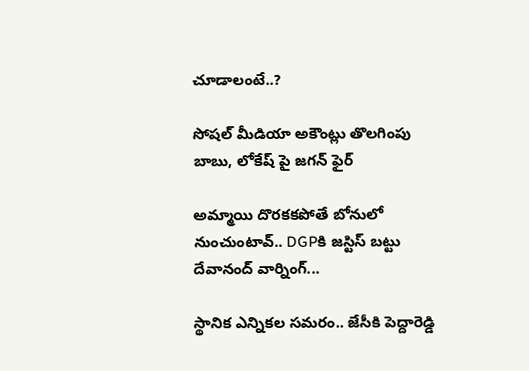చూడాలంటే..?

సోషల్ మీడియా అకౌంట్లు తొలగింపు బాబు, లోకేష్ పై జగన్ ఫైర్

అమ్మాయి దొరకకపోతే బోనులో నుంచుంటావ్.. DGPకి జస్టిస్ బట్టు దేవానంద్ వార్నింగ్...

స్థానిక ఎన్నికల సమరం.. జేసీకి పెద్దారెడ్డి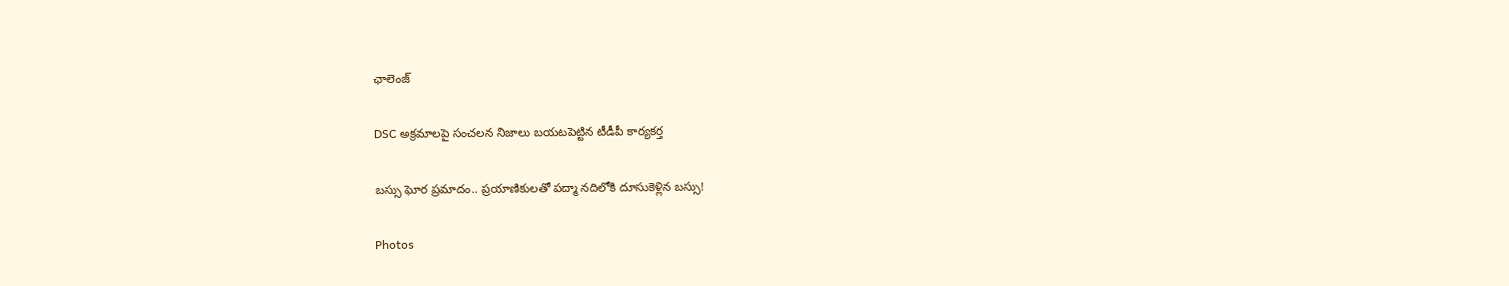ఛాలెంజ్

DSC అక్రమాలపై సంచలన నిజాలు బయటపెట్టిన టీడీపీ కార్యకర్త

బస్సు ఘోర ప్రమాదం.. ప్రయాణికులతో పద్మా నదిలోకి దూసుకెళ్లిన బస్సు!

Photos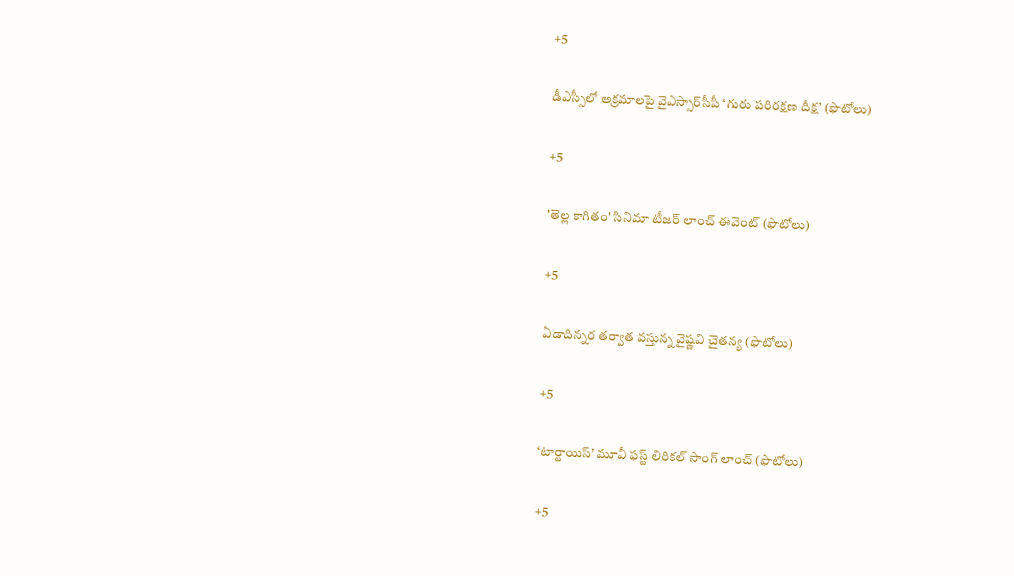+5

డీఎస్సీలో అక్రమాలపై వైఎస్సార్‌సీపీ ‘గురు పరిరక్షణ దీక్ష’ (ఫొటోలు)

+5

'తెల్ల కాగితం' సినిమా టీజర్ లాంచ్‌ ఈవెంట్‌ (ఫొటోలు)

+5

ఏడాదిన్నర తర్వాత వస్తున్న వైష్ణవి చైతన్య (ఫొటోలు)

+5

‘టార్టాయిస్’ మూవీ ఫస్ట్ లిరికల్ సాంగ్ లాంచ్ (ఫొటోలు)

+5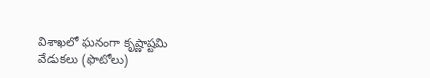విశాఖలో ఘనంగా కృష్ణాష్టమి వేడుకలు (ఫొటోలు)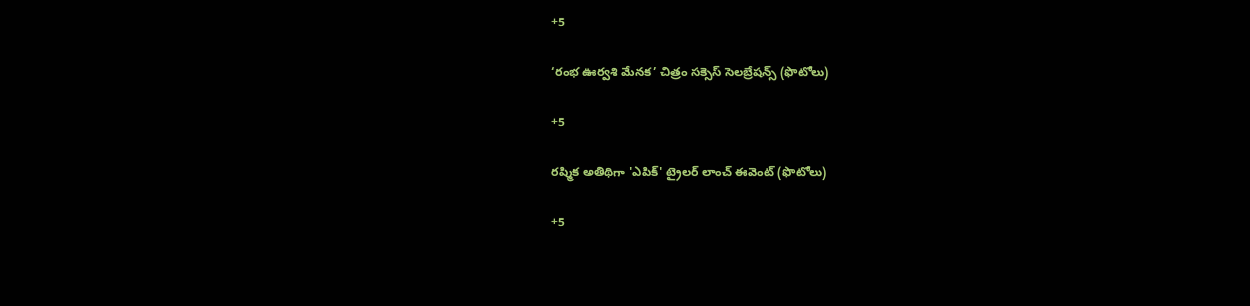+5

‘రంభ ఊర్వశి మేనక’ చిత్రం సక్సెస్ సెలబ్రేషన్స్ (ఫొటోలు)

+5

రష్మిక అతిథిగా 'ఎపిక్' ట్రైలర్ లాంచ్ ఈవెంట్ (ఫొటోలు)

+5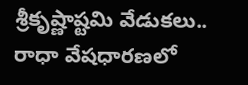శ్రీకృష్ణాష్టమి వేడుకలు.. రాధా వేషధారణలో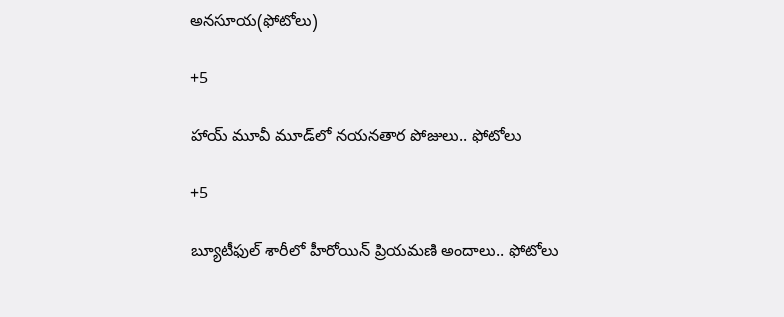అనసూయ(ఫోటోలు)

+5

హాయ్ మూవీ మూడ్‌లో నయనతార పోజులు.. ఫోటోలు

+5

బ్యూటీఫుల్ శారీలో హీరోయిన్ ప్రియమణి అందాలు.. ఫోటోలు